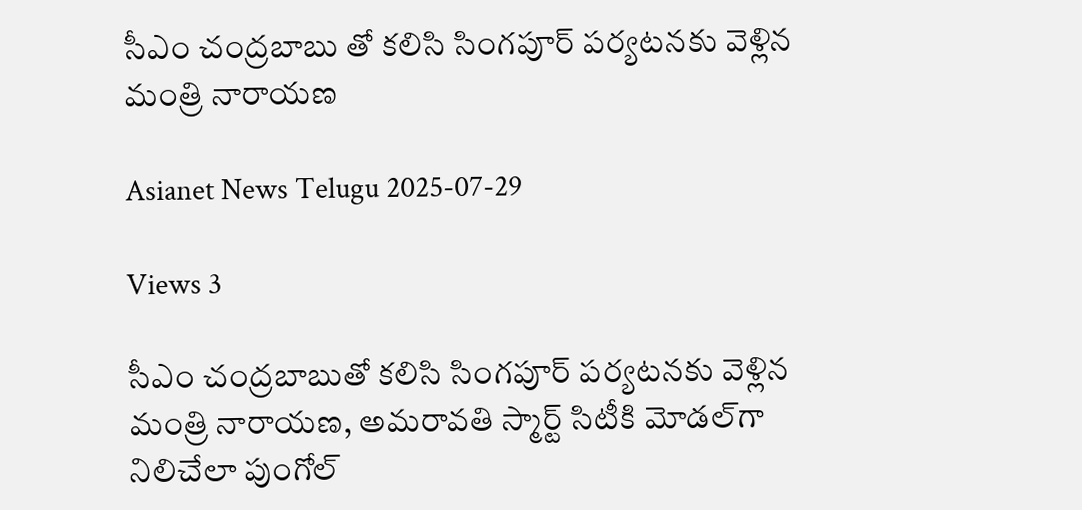సీఎం చంద్రబాబు తో కలిసి సింగపూర్ పర్యటనకు వెళ్లిన మంత్రి నారాయణ

Asianet News Telugu 2025-07-29

Views 3

సీఎం చంద్రబాబుతో కలిసి సింగపూర్‌ పర్యటనకు వెళ్లిన మంత్రి నారాయణ, అమరావతి స్మార్ట్ సిటీకి మోడల్‌గా నిలిచేలా పుంగోల్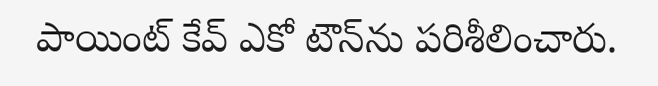పాయింట్ కేవ్ ఎకో టౌన్‌ను పరిశీలించారు.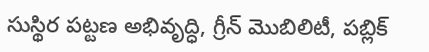సుస్థిర పట్టణ అభివృద్ధి, గ్రీన్ మొబిలిటీ, పబ్లిక్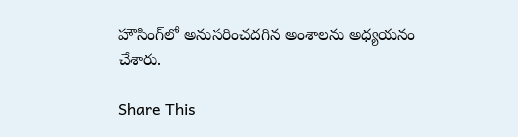హౌసింగ్‌లో అనుసరించదగిన అంశాలను అధ్యయనం చేశారు.

Share This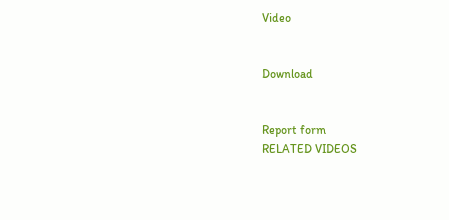Video


Download


Report form
RELATED VIDEOS